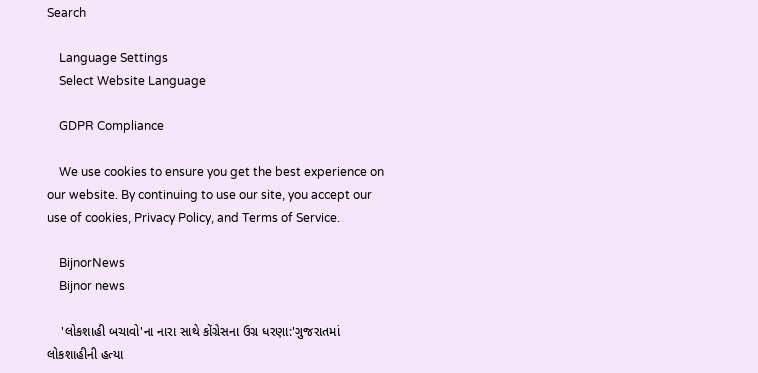Search

    Language Settings
    Select Website Language

    GDPR Compliance

    We use cookies to ensure you get the best experience on our website. By continuing to use our site, you accept our use of cookies, Privacy Policy, and Terms of Service.

    BijnorNews
    Bijnor news

    'લોકશાહી બચાવો'ના નારા સાથે કોંગ્રેસના ઉગ્ર ધરણા:'ગુજરાતમાં લોકશાહીની હત્યા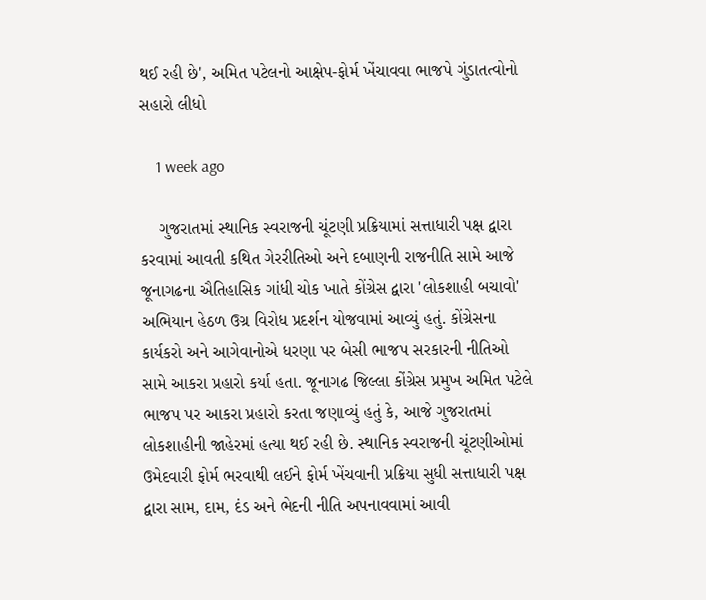થઈ રહી છે', અમિત પટેલનો આક્ષેપ-ફોર્મ ખેંચાવવા ભાજપે ગુંડાતત્વોનો સહારો લીધો

    1 week ago

    ગુજરાતમાં સ્થાનિક સ્વરાજની ચૂંટણી પ્રક્રિયામાં સત્તાધારી પક્ષ દ્વારા કરવામાં આવતી કથિત ગેરરીતિઓ અને દબાણની રાજનીતિ સામે આજે જૂનાગઢના ઐતિહાસિક ગાંધી ચોક ખાતે કોંગ્રેસ દ્વારા 'લોકશાહી બચાવો' અભિયાન હેઠળ ઉગ્ર વિરોધ પ્રદર્શન યોજવામાં આવ્યું હતું. કોંગ્રેસના કાર્યકરો અને આગેવાનોએ ધરણા પર બેસી ભાજપ સરકારની નીતિઓ સામે આકરા પ્રહારો કર્યા હતા. જૂનાગઢ જિલ્લા કોંગ્રેસ પ્રમુખ અમિત પટેલે ભાજપ પર આકરા પ્રહારો કરતા જણાવ્યું હતું કે, આજે ગુજરાતમાં લોકશાહીની જાહેરમાં હત્યા થઈ રહી છે. સ્થાનિક સ્વરાજની ચૂંટણીઓમાં ઉમેદવારી ફોર્મ ભરવાથી લઈને ફોર્મ ખેંચવાની પ્રક્રિયા સુધી સત્તાધારી પક્ષ દ્વારા સામ, દામ, દંડ અને ભેદની નીતિ અપનાવવામાં આવી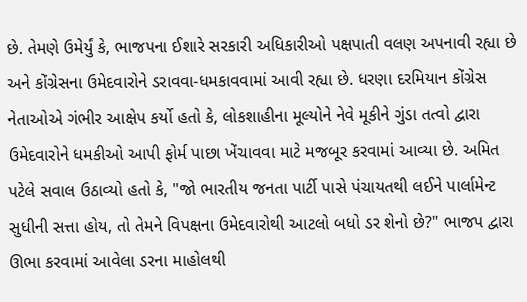છે. તેમણે ઉમેર્યું કે, ભાજપના ઈશારે સરકારી અધિકારીઓ પક્ષપાતી વલણ અપનાવી રહ્યા છે અને કોંગ્રેસના ઉમેદવારોને ડરાવવા-ધમકાવવામાં આવી રહ્યા છે. ધરણા દરમિયાન કોંગ્રેસ નેતાઓએ ગંભીર આક્ષેપ કર્યો હતો કે, લોકશાહીના મૂલ્યોને નેવે મૂકીને ગુંડા તત્વો દ્વારા ઉમેદવારોને ધમકીઓ આપી ફોર્મ પાછા ખેંચાવવા માટે મજબૂર કરવામાં આવ્યા છે. અમિત પટેલે સવાલ ઉઠાવ્યો હતો કે, "જો ભારતીય જનતા પાર્ટી પાસે પંચાયતથી લઈને પાર્લામેન્ટ સુધીની સત્તા હોય, તો તેમને વિપક્ષના ઉમેદવારોથી આટલો બધો ડર શેનો છે?" ભાજપ દ્વારા ઊભા કરવામાં આવેલા ડરના માહોલથી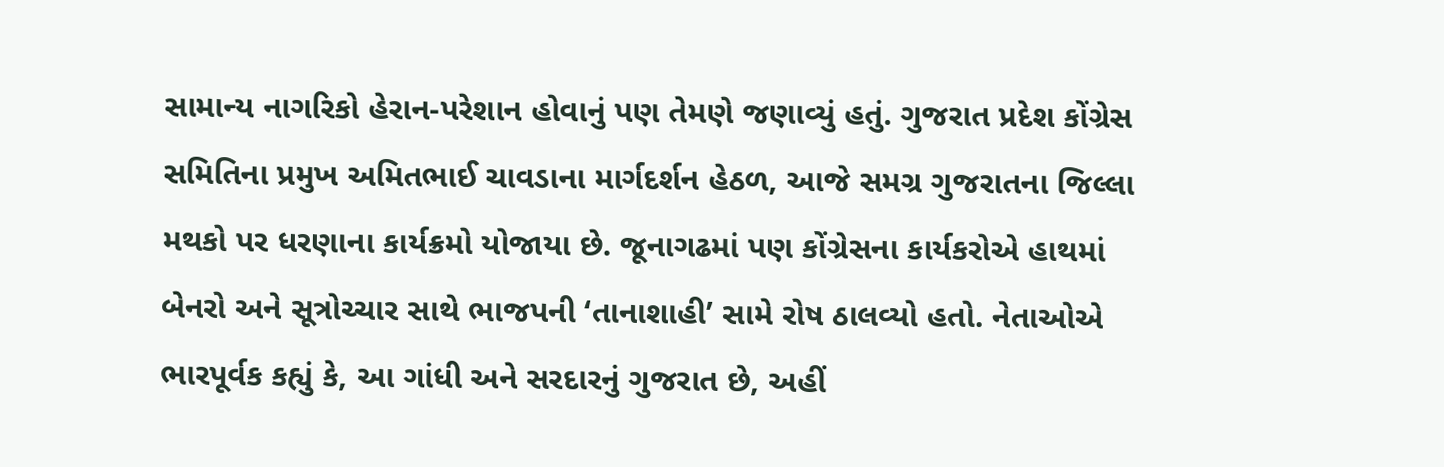સામાન્ય નાગરિકો હેરાન-પરેશાન હોવાનું પણ તેમણે જણાવ્યું હતું. ગુજરાત પ્રદેશ કોંગ્રેસ સમિતિના પ્રમુખ અમિતભાઈ ચાવડાના માર્ગદર્શન હેઠળ, આજે સમગ્ર ગુજરાતના જિલ્લા મથકો પર ધરણાના કાર્યક્રમો યોજાયા છે. જૂનાગઢમાં પણ કોંગ્રેસના કાર્યકરોએ હાથમાં બેનરો અને સૂત્રોચ્ચાર સાથે ભાજપની ‘તાનાશાહી’ સામે રોષ ઠાલવ્યો હતો. નેતાઓએ ભારપૂર્વક કહ્યું કે, આ ગાંધી અને સરદારનું ગુજરાત છે, અહીં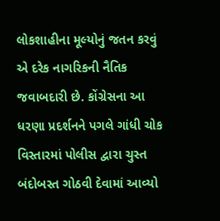લોકશાહીના મૂલ્યોનું જતન કરવું એ દરેક નાગરિકની નૈતિક જવાબદારી છે. કોંગ્રેસના આ ધરણા પ્રદર્શનને પગલે ગાંધી ચોક વિસ્તારમાં પોલીસ દ્વારા ચુસ્ત બંદોબસ્ત ગોઠવી દેવામાં આવ્યો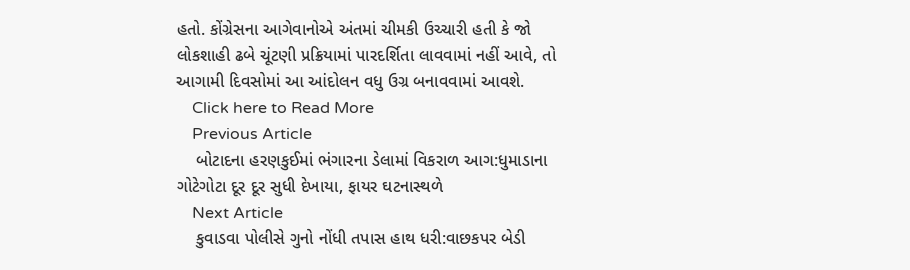હતો. કોંગ્રેસના આગેવાનોએ અંતમાં ચીમકી ઉચ્ચારી હતી કે જો લોકશાહી ઢબે ચૂંટણી પ્રક્રિયામાં પારદર્શિતા લાવવામાં નહીં આવે, તો આગામી દિવસોમાં આ આંદોલન વધુ ઉગ્ર બનાવવામાં આવશે.
    Click here to Read More
    Previous Article
    બોટાદના હરણકુઈમાં ભંગારના ડેલામાં વિકરાળ આગ:ધુમાડાના ગોટેગોટા દૂર દૂર સુધી દેખાયા, ફાયર ઘટનાસ્થળે
    Next Article
    કુવાડવા પોલીસે ગુનો નોંધી તપાસ હાથ ધરી:વાછકપર બેડી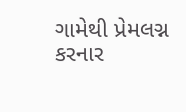ગામેથી પ્રેમલગ્ન કરનાર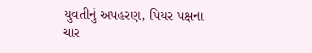યુવતીનું અપહરણ, પિયર પક્ષના ચાર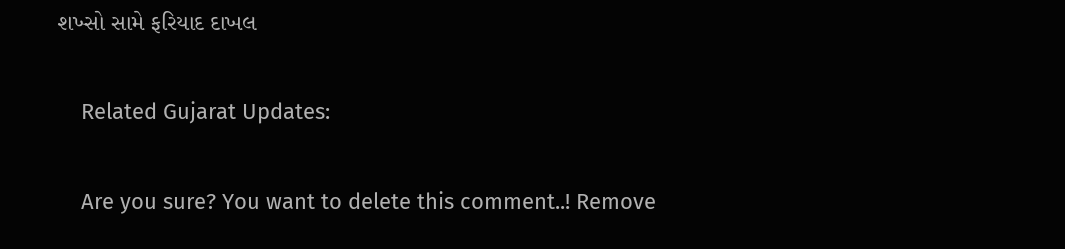શખ્સો સામે ફરિયાદ દાખલ

    Related Gujarat Updates:

    Are you sure? You want to delete this comment..! Remove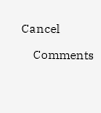Cancel

    Comments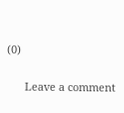(0)

      Leave a comment